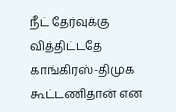நீட் தேர்வுக்கு வித்திட்டதே காங்கிரஸ்-திமுக கூட்டணிதான் என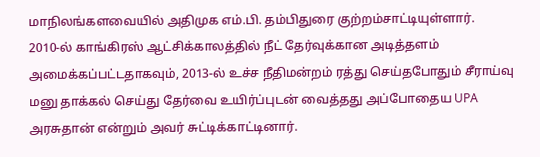மாநிலங்களவையில் அதிமுக எம்.பி. தம்பிதுரை குற்றம்சாட்டியுள்ளார்.
2010-ல் காங்கிரஸ் ஆட்சிக்காலத்தில் நீட் தேர்வுக்கான அடித்தளம் அமைக்கப்பட்டதாகவும், 2013-ல் உச்ச நீதிமன்றம் ரத்து செய்தபோதும் சீராய்வு மனு தாக்கல் செய்து தேர்வை உயிர்ப்புடன் வைத்தது அப்போதைய UPA அரசுதான் என்றும் அவர் சுட்டிக்காட்டினார்.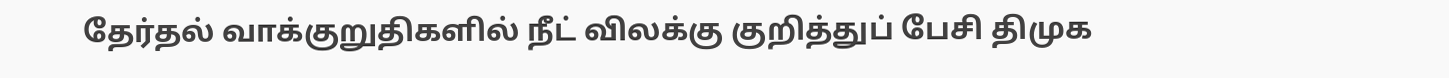தேர்தல் வாக்குறுதிகளில் நீட் விலக்கு குறித்துப் பேசி திமுக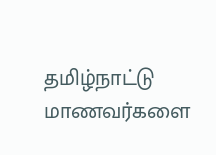தமிழ்நாட்டு மாணவர்களை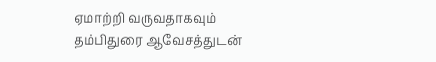ஏமாற்றி வருவதாகவும் தம்பிதுரை ஆவேசத்துடன்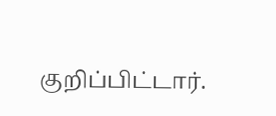குறிப்பிட்டார்.